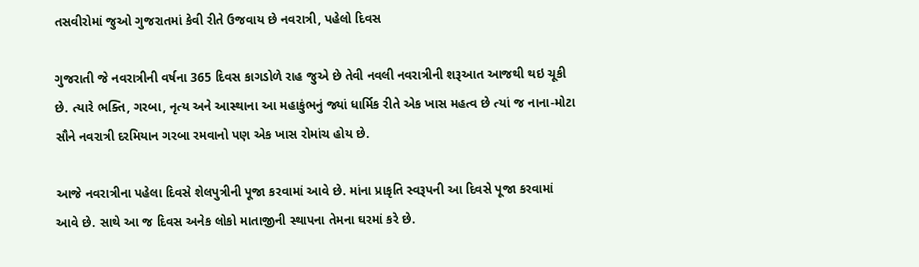તસવીરોમાં જુઓ ગુજરાતમાં કેવી રીતે ઉજવાય છે નવરાત્રી, પહેલો દિવસ

ગુજરાતી જે નવરાત્રીની વર્ષના 365 દિવસ કાગડોળે રાહ જુએ છે તેવી નવલી નવરાત્રીની શરૂઆત આજથી થઇ ચૂકી છે. ત્યારે ભક્તિ, ગરબા, નૃત્ય અને આસ્થાના આ મહાકુંભનું જ્યાં ધાર્મિક રીતે એક ખાસ મહત્વ છે ત્યાં જ નાના-મોટા સૌને નવરાત્રી દરમિયાન ગરબા રમવાનો પણ એક ખાસ રોમાંચ હોય છે.

આજે નવરાત્રીના પહેલા દિવસે શેલપુત્રીની પૂજા કરવામાં આવે છે. માંના પ્રાકૃતિ સ્વરૂપની આ દિવસે પૂજા કરવામાં આવે છે. સાથે આ જ દિવસ અનેક લોકો માતાજીની સ્થાપના તેમના ઘરમાં કરે છે.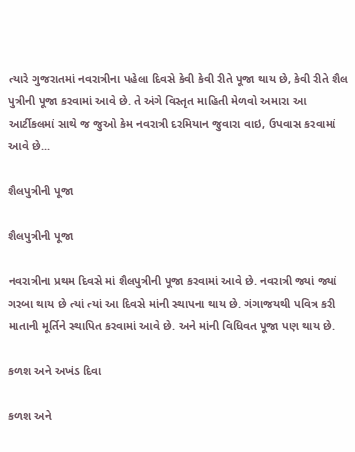ત્યારે ગુજરાતમાં નવરાત્રીના પહેલા દિવસે કેવી કેવી રીતે પૂજા થાય છે, કેવી રીતે શૈલ પુત્રીની પૂજા કરવામાં આવે છે. તે અંગે વિસ્તૃત માહિતી મેળવો અમારા આ આર્ટીકલમાં સાથે જ જુઓ કેમ નવરાત્રી દરમિયાન જુવારા વાઇ, ઉપવાસ કરવામાં આવે છે...

શૈલપુત્રીની પૂજા

શૈલપુત્રીની પૂજા

નવરાત્રીના પ્રથમ દિવસે માં શૈલપુત્રીની પૂજા કરવામાં આવે છે. નવરાત્રી જ્યાં જ્યાં ગરબા થાય છે ત્યાં ત્યાં આ દિવસે માંની સ્થાપના થાય છે. ગંગાજયથી પવિત્ર કરી માતાની મૂર્તિને સ્થાપિત કરવામાં આવે છે. અને માંની વિધિવત પૂજા પણ થાય છે.

કળશ અને અખંડ દિવા

કળશ અને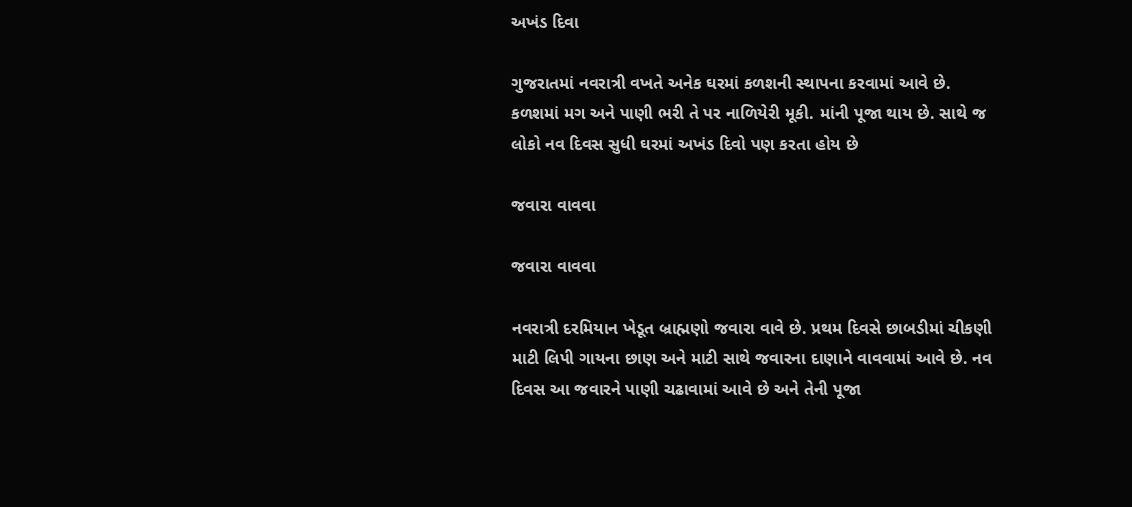અખંડ દિવા

ગુજરાતમાં નવરાત્રી વખતે અનેક ઘરમાં કળશની સ્થાપના કરવામાં આવે છે. કળશમાં મગ અને પાણી ભરી તે પર નાળિયેરી મૂકી. માંની પૂજા થાય છે. સાથે જ લોકો નવ દિવસ સુધી ઘરમાં અખંડ દિવો પણ કરતા હોય છે

જવારા વાવવા

જવારા વાવવા

નવરાત્રી દરમિયાન ખેડૂત બ્રાહ્મણો જવારા વાવે છે. પ્રથમ દિવસે છાબડીમાં ચીકણી માટી લિપી ગાયના છાણ અને માટી સાથે જવારના દાણાને વાવવામાં આવે છે. નવ દિવસ આ જવારને પાણી ચઢાવામાં આવે છે અને તેની પૂજા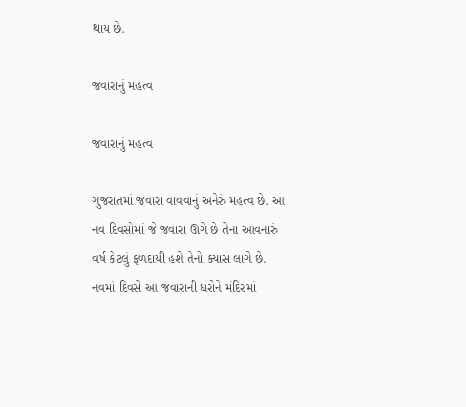થાય છે.

જવારાનું મહત્વ

જવારાનું મહત્વ

ગુજરાતમાં જવારા વાવવાનું અનેરું મહત્વ છે. આ નવ દિવસોમાં જે જવારા ઊગે છે તેના આવનારું વર્ષ કેટલું ફળદાયી હશે તેનો ક્યાસ લાગે છે. નવમાં દિવસે આ જવારાની ધરોને મંદિરમાં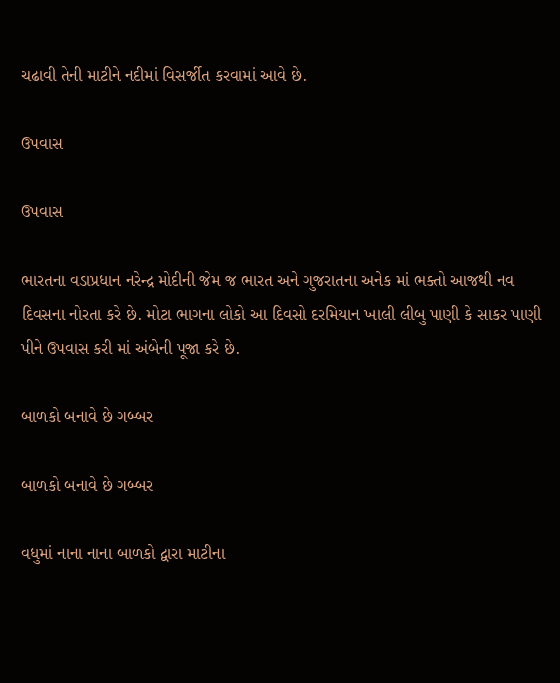ચઢાવી તેની માટીને નદીમાં વિસર્જીત કરવામાં આવે છે.

ઉપવાસ

ઉપવાસ

ભારતના વડાપ્રધાન નરેન્દ્ર મોદીની જેમ જ ભારત અને ગુજરાતના અનેક માં ભક્તો આજથી નવ દિવસના નોરતા કરે છે. મોટા ભાગના લોકો આ દિવસો દરમિયાન ખાલી લીબુ પાણી કે સાકર પાણી પીને ઉપવાસ કરી માં અંબેની પૂજા કરે છે.

બાળકો બનાવે છે ગબ્બર

બાળકો બનાવે છે ગબ્બર

વધુમાં નાના નાના બાળકો દ્વારા માટીના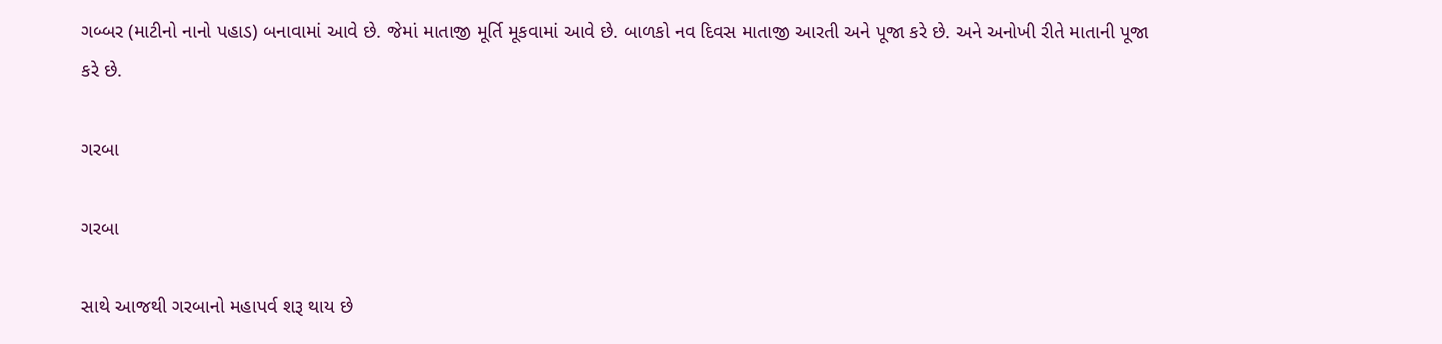ગબ્બર (માટીનો નાનો પહાડ) બનાવામાં આવે છે. જેમાં માતાજી મૂર્તિ મૂકવામાં આવે છે. બાળકો નવ દિવસ માતાજી આરતી અને પૂજા કરે છે. અને અનોખી રીતે માતાની પૂજા કરે છે.

ગરબા

ગરબા

સાથે આજથી ગરબાનો મહાપર્વ શરૂ થાય છે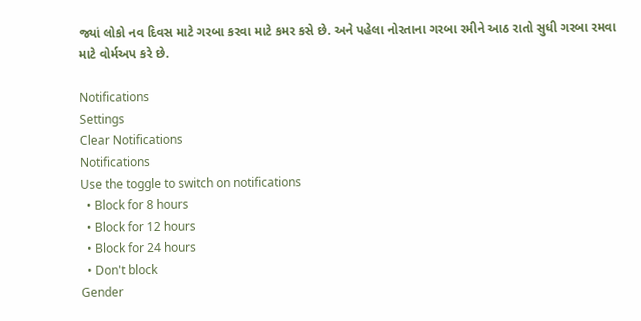જ્યાં લોકો નવ દિવસ માટે ગરબા કરવા માટે કમર કસે છે. અને પહેલા નોરતાના ગરબા રમીને આઠ રાતો સુધી ગરબા રમવા માટે વોર્મઅપ કરે છે.

Notifications
Settings
Clear Notifications
Notifications
Use the toggle to switch on notifications
  • Block for 8 hours
  • Block for 12 hours
  • Block for 24 hours
  • Don't block
Gender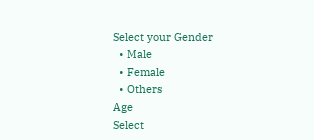Select your Gender
  • Male
  • Female
  • Others
Age
Select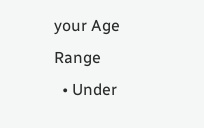your Age Range
  • Under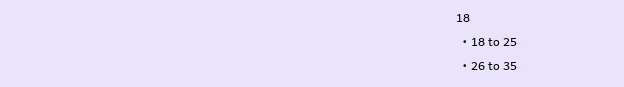18
  • 18 to 25
  • 26 to 35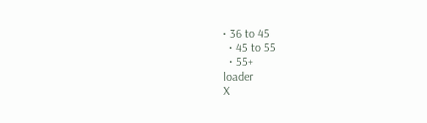• 36 to 45
  • 45 to 55
  • 55+
loader
X